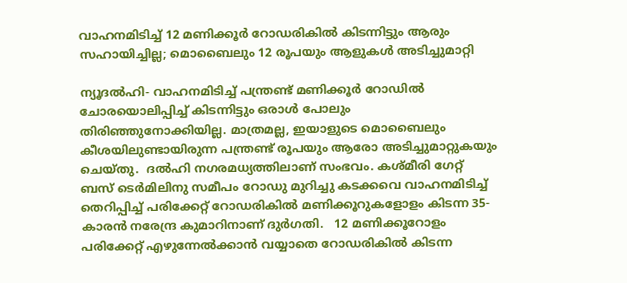വാഹനമിടിച്ച് 12 മണിക്കൂര്‍ റോഡരികില്‍ കിടന്നിട്ടും ആരും സഹായിച്ചില്ല; മൊബൈലും 12 രൂപയും ആളുകള്‍ അടിച്ചുമാറ്റി

ന്യൂദല്‍ഹി- വാഹനമിടിച്ച് പന്ത്രണ്ട് മണിക്കൂര്‍ റോഡില്‍ ചോരയൊലിപ്പിച്ച് കിടന്നിട്ടും ഒരാള്‍ പോലും തിരിഞ്ഞുനോക്കിയില്ല. മാത്രമല്ല, ഇയാളുടെ മൊബൈലും കീശയിലുണ്ടായിരുന്ന പന്ത്രണ്ട് രൂപയും ആരോ അടിച്ചുമാറ്റുകയും ചെയ്തു.  ദല്‍ഹി നഗരമധ്യത്തിലാണ് സംഭവം. കശ്മീരി ഗേറ്റ് ബസ് ടെര്‍മിലിനു സമീപം റോഡു മുറിച്ചു കടക്കവെ വാഹനമിടിച്ച് തെറിപ്പിച്ച് പരിക്കേറ്റ് റോഡരികില്‍ മണിക്കൂറുകളോളം കിടന്ന 35-കാരന്‍ നരേന്ദ്ര കുമാറിനാണ് ദുര്‍ഗതി.   12 മണിക്കൂറോളം പരിക്കേറ്റ് എഴുന്നേല്‍ക്കാന്‍ വയ്യാതെ റോഡരികില്‍ കിടന്ന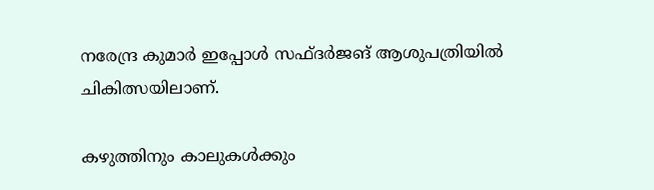നരേന്ദ്ര കുമാര്‍ ഇപ്പോള്‍ സഫ്ദര്‍ജങ് ആശുപത്രിയില്‍ ചികിത്സയിലാണ്.

കഴുത്തിനും കാലുകള്‍ക്കും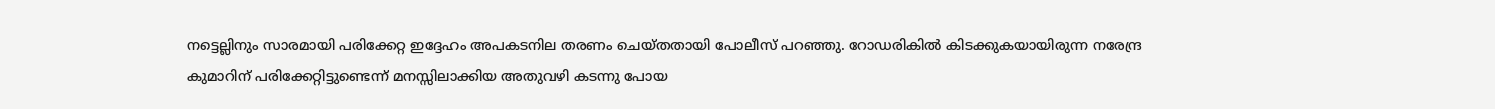നട്ടെല്ലിനും സാരമായി പരിക്കേറ്റ ഇദ്ദേഹം അപകടനില തരണം ചെയ്തതായി പോലീസ് പറഞ്ഞു. റോഡരികില്‍ കിടക്കുകയായിരുന്ന നരേന്ദ്ര കുമാറിന് പരിക്കേറ്റിട്ടുണ്ടെന്ന് മനസ്സിലാക്കിയ അതുവഴി കടന്നു പോയ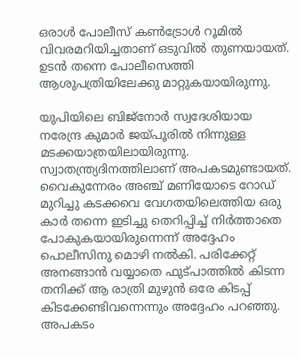ഒരാള്‍ പോലീസ് കണ്‍ട്രോള്‍ റൂമില്‍ വിവരമറിയിച്ചതാണ് ഒടുവില്‍ തുണയായത്. ഉടന്‍ തന്നെ പോലീസെത്തി ആശുപത്രിയിലേക്കു മാറ്റുകയായിരുന്നു.

യുപിയിലെ ബിജ്‌നോര്‍ സ്വദേശിയായ നരേന്ദ്ര കുമാര്‍ ജയ്പൂരില്‍ നിന്നുള്ള മടക്കയാത്രയിലായിരുന്നു. സ്വാതന്ത്ര്യദിനത്തിലാണ് അപകടമുണ്ടായത്. വൈകുന്നേരം അഞ്ച് മണിയോടെ റോഡ് മുറിച്ചു കടക്കവെ വേഗതയിലെത്തിയ ഒരു കാര്‍ തന്നെ ഇടിച്ചു തെറിപ്പിച്ച് നിര്‍ത്താതെ പോകുകയായിരുന്നെന്ന് അദ്ദേഹം പൊലീസിനു മൊഴി നല്‍കി. പരിക്കേറ്റ് അനങ്ങാന്‍ വയ്യാതെ ഫുട്പാത്തില്‍ കിടന്ന തനിക്ക് ആ രാത്രി മുഴുന്‍ ഒരേ കിടപ്പ് കിടക്കേണ്ടിവന്നെന്നും അദ്ദേഹം പറഞ്ഞു. അപകടം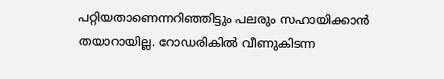പറ്റിയതാണെന്നറിഞ്ഞിട്ടും പലരും സഹായിക്കാന്‍ തയാറായില്ല. റോഡരികില്‍ വീണുകിടന്ന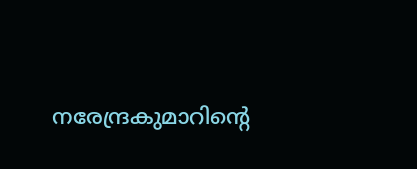നരേന്ദ്രകുമാറിന്‍റെ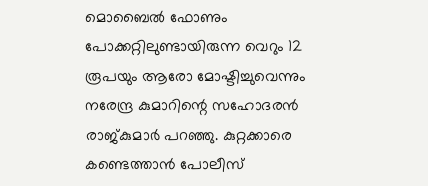മൊബൈല്‍ ഫോണും പോക്കറ്റിലുണ്ടായിരുന്ന വെറും 12 രൂപയും ആരോ മോഷ്ടിച്ചുവെന്നും നരേന്ദ്ര കുമാറിന്റെ സഹോദരന്‍ രാജ്കുമാര്‍ പറഞ്ഞു. കുറ്റക്കാരെ കണ്ടെത്താന്‍ പോലീസ്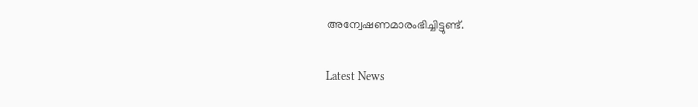അന്വേഷണമാരംഭിച്ചിട്ടുണ്ട്.

Latest News